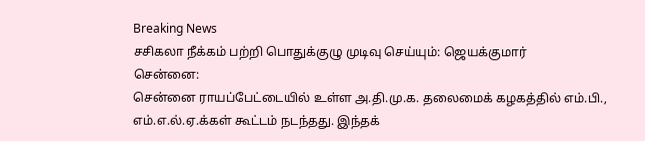Breaking News
சசிகலா நீக்கம் பற்றி பொதுக்குழு முடிவு செய்யும்: ஜெயக்குமார்
சென்னை:
சென்னை ராயப்பேட்டையில் உள்ள அ.தி.மு.க. தலைமைக் கழகத்தில் எம்.பி., எம்.எ.ல்.ஏ.க்கள் கூட்டம் நடந்தது. இந்தக்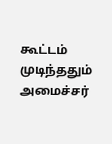கூட்டம் முடிந்ததும் அமைச்சர்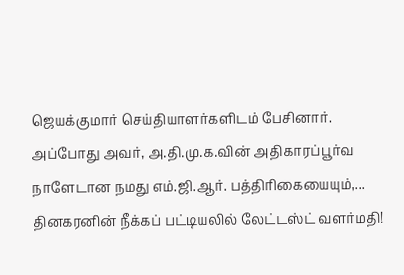ஜெயக்குமார் செய்தியாளர்களிடம் பேசினார்.
அப்போது அவர், அ.தி.மு.க.வின் அதிகாரப்பூர்வ நாளேடான நமது எம்.ஜி.ஆர். பத்திரிகையையும்,...
தினகரனின் நீக்கப் பட்டியலில் லேட்டஸ்ட் வளர்மதி!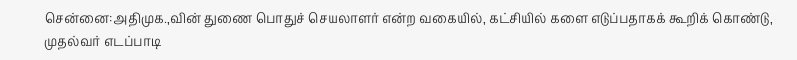சென்னை:அதிமுக.,வின் துணை பொதுச் செயலாளர் என்ற வகையில், கட்சியில் களை எடுப்பதாகக் கூறிக் கொண்டு, முதல்வர் எடப்பாடி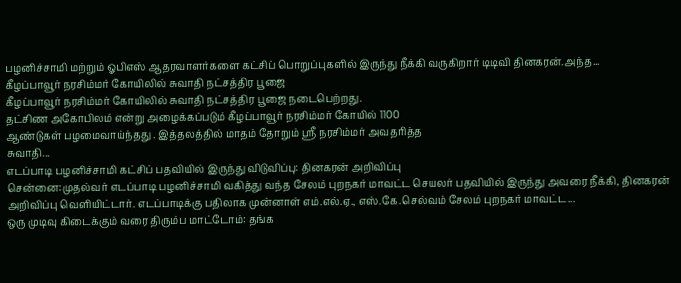பழனிச்சாமி மற்றும் ஓபிஎஸ் ஆதரவாளர்களை கட்சிப் பொறுப்புகளில் இருந்து நீக்கி வருகிறார் டிடிவி தினகரன்.அந்த...
கீழப்பாவூர் நரசிம்மர் கோயிலில் சுவாதி நட்சத்திர பூஜை
கீழப்பாவூர் நரசிம்மர் கோயிலில் சுவாதி நட்சத்திர பூஜை நடைபெற்றது.
தட்சிண அகோபிலம் என்று அழைக்கப்படும் கீழப்பாவூர் நரசிம்மர் கோயில் 1100
ஆண்டுகள் பழமைவாய்ந்தது . இத்தலத்தில் மாதம் தோறும் ஸ்ரீ நரசிம்மர் அவதரித்த
சுவாதி...
எடப்பாடி பழனிச்சாமி கட்சிப் பதவியில் இருந்து விடுவிப்பு: தினகரன் அறிவிப்பு
சென்னை:முதல்வர் எடப்பாடி பழனிச்சாமி வகித்து வந்த சேலம் புறநகர் மாவட்ட செயலர் பதவியில் இருந்து அவரை நீக்கி, தினகரன் அறிவிப்பு வெளியிட்டார். எடப்பாடிக்கு பதிலாக முன்னாள் எம்.எல்.ஏ., எஸ்.கே.செல்வம் சேலம் புறநகர் மாவட்ட...
ஒரு முடிவு கிடைக்கும் வரை திரும்ப மாட்டோம்: தங்க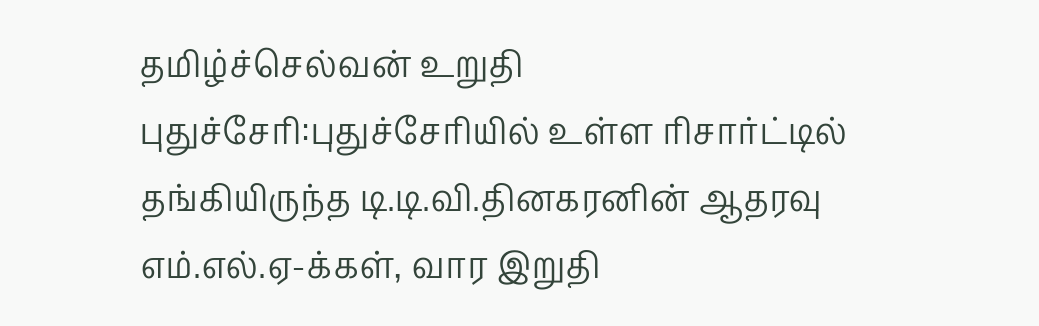தமிழ்ச்செல்வன் உறுதி
புதுச்சேரி:புதுச்சேரியில் உள்ள ரிசார்ட்டில் தங்கியிருந்த டி.டி.வி.தினகரனின் ஆதரவு எம்.எல்.ஏ-க்கள், வார இறுதி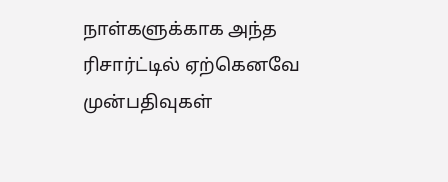நாள்களுக்காக அந்த ரிசார்ட்டில் ஏற்கெனவே முன்பதிவுகள்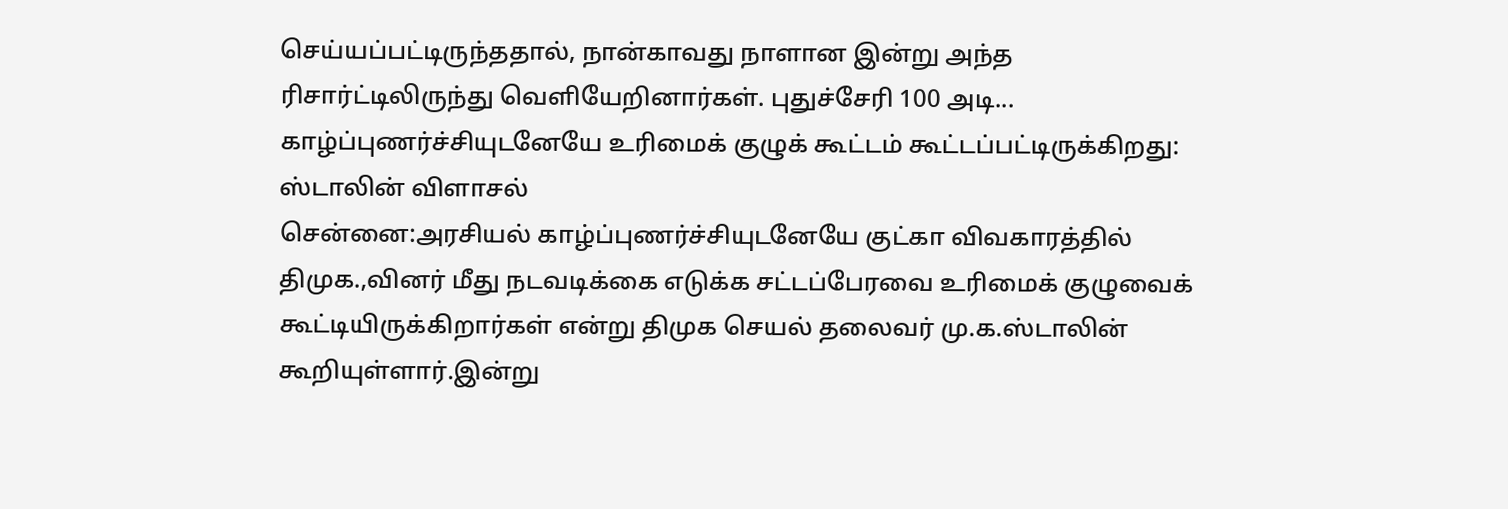செய்யப்பட்டிருந்ததால், நான்காவது நாளான இன்று அந்த ரிசார்ட்டிலிருந்து வெளியேறினார்கள். புதுச்சேரி 100 அடி...
காழ்ப்புணர்ச்சியுடனேயே உரிமைக் குழுக் கூட்டம் கூட்டப்பட்டிருக்கிறது: ஸ்டாலின் விளாசல்
சென்னை:அரசியல் காழ்ப்புணர்ச்சியுடனேயே குட்கா விவகாரத்தில் திமுக.,வினர் மீது நடவடிக்கை எடுக்க சட்டப்பேரவை உரிமைக் குழுவைக் கூட்டியிருக்கிறார்கள் என்று திமுக செயல் தலைவர் மு.க.ஸ்டாலின் கூறியுள்ளார்.இன்று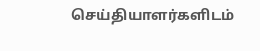செய்தியாளர்களிடம்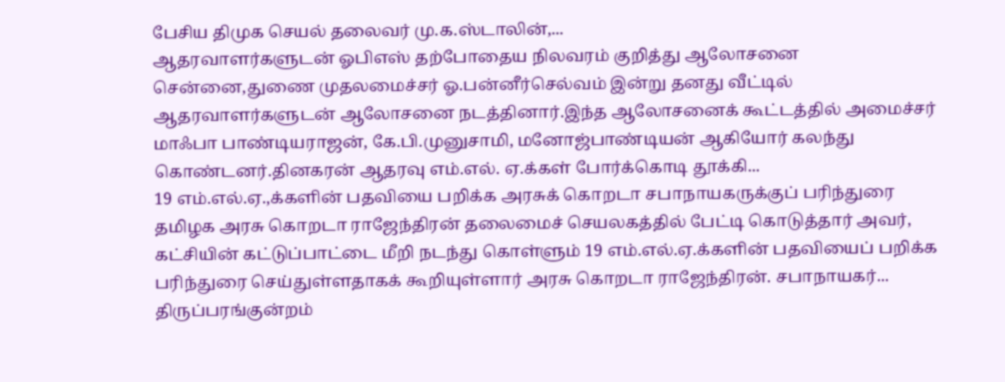பேசிய திமுக செயல் தலைவர் மு.க.ஸ்டாலின்,...
ஆதரவாளர்களுடன் ஓபிஎஸ் தற்போதைய நிலவரம் குறித்து ஆலோசனை
சென்னை,துணை முதலமைச்சர் ஓ.பன்னீர்செல்வம் இன்று தனது வீட்டில் ஆதரவாளர்களுடன் ஆலோசனை நடத்தினார்.இந்த ஆலோசனைக் கூட்டத்தில் அமைச்சர் மாஃபா பாண்டியராஜன், கே.பி.முனுசாமி, மனோஜ்பாண்டியன் ஆகியோர் கலந்து கொண்டனர்.தினகரன் ஆதரவு எம்.எல். ஏ.க்கள் போர்க்கொடி தூக்கி...
19 எம்.எல்.ஏ.,க்களின் பதவியை பறிக்க அரசுக் கொறடா சபாநாயகருக்குப் பரிந்துரை
தமிழக அரசு கொறடா ராஜேந்திரன் தலைமைச் செயலகத்தில் பேட்டி கொடுத்தார் அவர், கட்சியின் கட்டுப்பாட்டை மீறி நடந்து கொள்ளும் 19 எம்.எல்.ஏ.க்களின் பதவியைப் பறிக்க பரிந்துரை செய்துள்ளதாகக் கூறியுள்ளார் அரசு கொறடா ராஜேந்திரன். சபாநாயகர்...
திருப்பரங்குன்றம்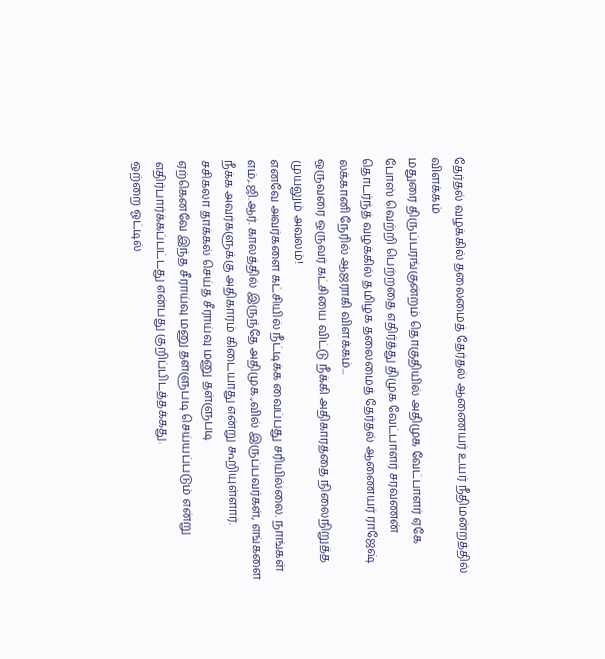தேர்தல் வழக்கில் தலைமைத் தேர்தல் ஆணையர் உயர் நீதிமன்றத்தில் விளக்கம்
மதுரை திருப்பரங்குன்றம் தொகுதியில் அதிமுக வேட்பாளர் ஏகே போஸ் வெற்றி பெற்றதை எதிர்த்து திமுக வேட்பாளர் சரவணன் தொடர்ந்த் வழக்கில் தமிழக தலைமைத் தேர்தல் ஆணையர் ராஜேஷ் லக்கானி நேரில் ஆஜராகி விளக்கம்...
ஒருவரை ஒருவர் கட்சியை விட்டு நீக்கி அதிகாரத்தை நிலைநிறுத்த முயலும் அவலம்!
எனவே அவர்களை கட்சியில் நீட்டிக்க வைப்பது சரியில்லை. நாங்கள் எம்,.ஜி.ஆர். காலத்தில் இருந்தே அதிமுக.,வில் இருப்பவர்கள், எங்களை நீக்க அவர்களுக்கு அதிகாரம் கிடையாது என்று கூறியுள்ளார்.
சசிகலா தாக்கல் செய்த சீராய்வு மனு தள்ளுபடி
ஏற்கெனவே இந்த சீராய்வு மனு தள்ளுபடி செய்யப்படும் என்று எதிர்பார்க்கப்பட்டது என்பது குறிப்பிடத்தக்கது.
ஒற்றை ஓட்டில்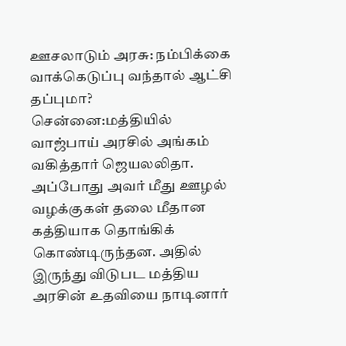ஊசலாடும் அரசு: நம்பிக்கை வாக்கெடுப்பு வந்தால் ஆட்சி தப்புமா?
சென்னை:மத்தியில் வாஜ்பாய் அரசில் அங்கம் வகித்தார் ஜெயலலிதா. அப்போது அவர் மீது ஊழல் வழக்குகள் தலை மீதான கத்தியாக தொங்கிக் கொண்டிருந்தன. அதில் இருந்து விடுபட மத்திய அரசின் உதவியை நாடினார்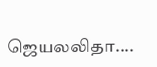ஜெயலலிதா....